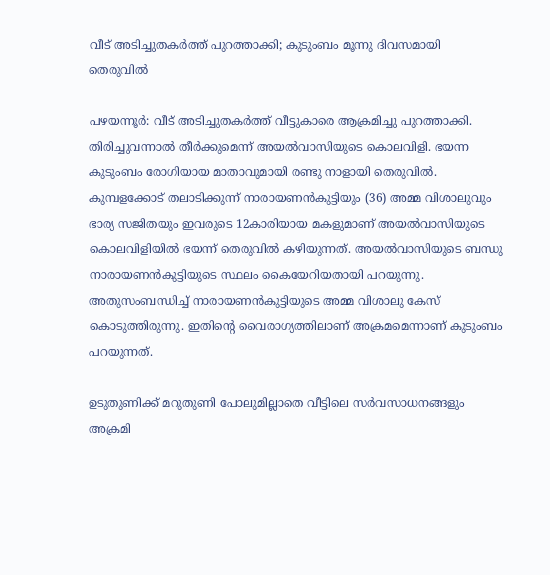വീട് അടിച്ചുതകർത്ത് പുറത്താക്കി; കുടുംബം മൂന്നു ദിവസമായി തെരുവിൽ

പഴയന്നൂർ: വീട് അടിച്ചുതകർത്ത് വീട്ടുകാരെ ആക്രമിച്ചു പുറത്താക്കി. തിരിച്ചുവന്നാൽ തീർക്കുമെന്ന് അയൽവാസിയുടെ കൊലവിളി. ഭയന്ന കുടുംബം രോഗിയായ മാതാവുമായി രണ്ടു നാളായി തെരുവിൽ. കുമ്പളക്കോട് തലാടിക്കുന്ന് നാരായണൻകുട്ടിയും (36) അമ്മ വിശാലുവും ഭാര്യ സജിതയും ഇവരുടെ 12കാരിയായ മകളുമാണ് അയൽവാസിയുടെ കൊലവിളിയിൽ ഭയന്ന് തെരുവിൽ കഴിയുന്നത്. അയൽവാസിയുടെ ബന്ധു നാരായണൻകുട്ടിയുടെ സ്ഥലം കൈയേറിയതായി പറയുന്നു. അതുസംബന്ധിച്ച് നാരായണൻകുട്ടിയുടെ അമ്മ വിശാലു കേസ് കൊടുത്തിരുന്നു. ഇതിന്‍റെ വൈരാഗ്യത്തിലാണ് അക്രമമെന്നാണ് കുടുംബം പറയുന്നത്.

ഉടുതുണിക്ക് മറുതുണി പോലുമില്ലാതെ വീട്ടിലെ സർവസാധനങ്ങളും അക്രമി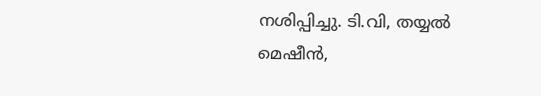നശിപ്പിച്ചു. ടി.വി, തയ്യൽ മെഷീൻ,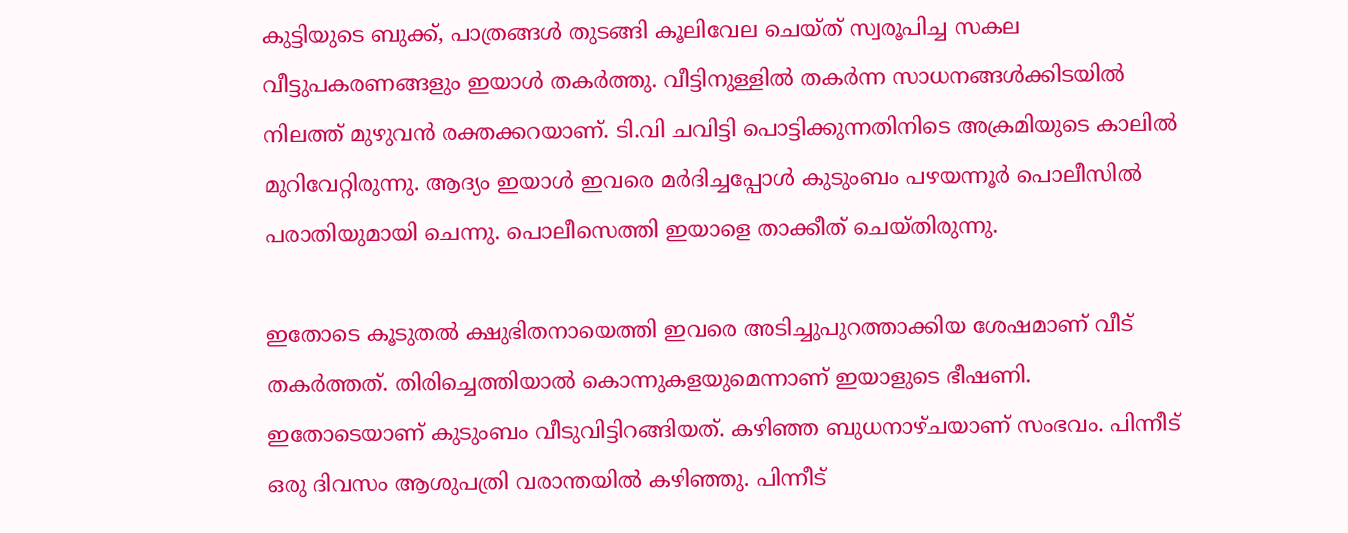കുട്ടിയുടെ ബുക്ക്, പാത്രങ്ങൾ തുടങ്ങി കൂലിവേല ചെയ്ത് സ്വരൂപിച്ച സകല വീട്ടുപകരണങ്ങളും ഇയാൾ തകർത്തു. വീട്ടിനുള്ളിൽ തകർന്ന സാധനങ്ങൾക്കിടയിൽ നിലത്ത് മുഴുവൻ രക്തക്കറയാണ്. ടി.വി ചവിട്ടി പൊട്ടിക്കുന്നതിനിടെ അക്രമിയുടെ കാലിൽ മുറിവേറ്റിരുന്നു. ആദ്യം ഇയാൾ ഇവരെ മർദിച്ചപ്പോൾ കുടുംബം പഴയന്നൂർ പൊലീസിൽ പരാതിയുമായി ചെന്നു. പൊലീസെത്തി ഇയാളെ താക്കീത് ചെയ്തിരുന്നു.

ഇതോടെ കൂടുതൽ ക്ഷുഭിതനായെത്തി ഇവരെ അടിച്ചുപുറത്താക്കിയ ശേഷമാണ് വീട് തകർത്തത്. തിരിച്ചെത്തിയാൽ കൊന്നുകളയുമെന്നാണ് ഇയാളുടെ ഭീഷണി. ഇതോടെയാണ് കുടുംബം വീടുവിട്ടിറങ്ങിയത്. കഴിഞ്ഞ ബുധനാഴ്ചയാണ് സംഭവം. പിന്നീട് ഒരു ദിവസം ആശുപത്രി വരാന്തയിൽ കഴിഞ്ഞു. പിന്നീട്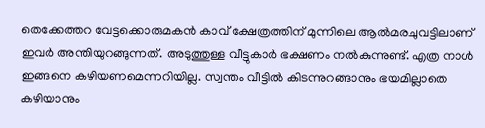തെക്കേത്തറ വേട്ടക്കൊരുമകൻ കാവ് ക്ഷേത്രത്തിന് മുന്നിലെ ആൽമരചുവട്ടിലാണ് ഇവർ അന്തിയുറങ്ങുന്നത്. അടുത്തുള്ള വീട്ടുകാർ ഭക്ഷണം നൽകുന്നുണ്ട്. എത്ര നാൾ ഇങ്ങനെ കഴിയണമെന്നറിയില്ല. സ്വന്തം വീട്ടിൽ കിടന്നുറങ്ങാനും ഭയമില്ലാതെ കഴിയാനും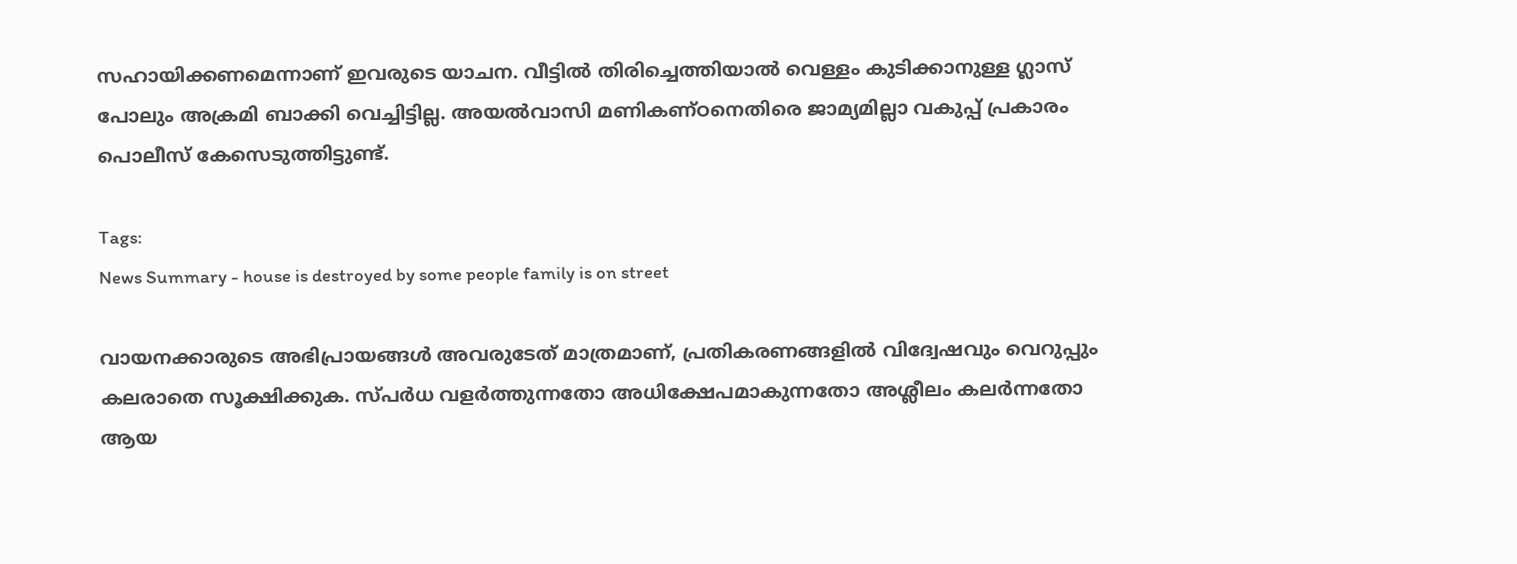സഹായിക്കണമെന്നാണ് ഇവരുടെ യാചന. വീട്ടിൽ തിരിച്ചെത്തിയാൽ വെള്ളം കുടിക്കാനുള്ള ഗ്ലാസ് പോലും അക്രമി ബാക്കി വെച്ചിട്ടില്ല. അയൽവാസി മണികണ്ഠനെതിരെ ജാമ്യമില്ലാ വകുപ്പ് പ്രകാരം പൊലീസ് കേസെടുത്തിട്ടുണ്ട്.

Tags:
News Summary - house is destroyed by some people family is on street

വായനക്കാരുടെ അഭിപ്രായങ്ങള്‍ അവരുടേത് മാത്രമാണ്, പ്രതികരണങ്ങളിൽ വിദ്വേഷവും വെറുപ്പും കലരാതെ സൂക്ഷിക്കുക. സ്പർധ വളർത്തുന്നതോ അധിക്ഷേപമാകുന്നതോ അശ്ലീലം കലർന്നതോ ആയ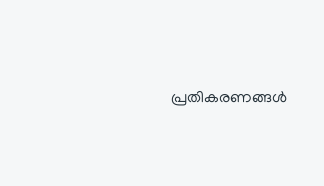പ്രതികരണങ്ങൾ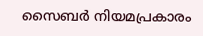സൈബർ നിയമപ്രകാരം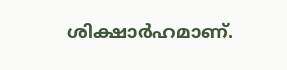ശിക്ഷാർഹമാണ്.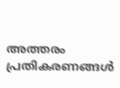അത്തരം പ്രതികരണങ്ങൾ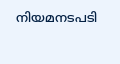നിയമനടപടി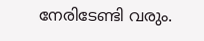നേരിടേണ്ടി വരും.